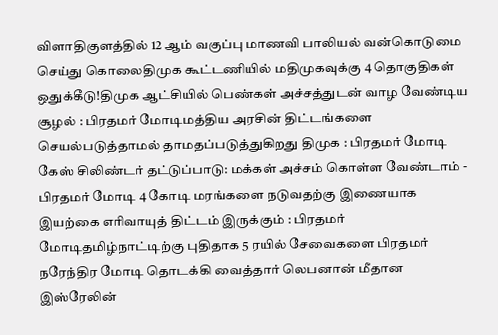விளாதிகுளத்தில் 12 ஆம் வகுப்பு மாணவி பாலியல் வன்கொடுமை செய்து கொலைதிமுக கூட்டணியில் மதிமுகவுக்கு 4 தொகுதிகள் ஒதுக்கீடு!திமுக ஆட்சியில் பெண்கள் அச்சத்துடன் வாழ வேண்டிய சூழல் : பிரதமர் மோடிமத்திய அரசின் திட்டங்களை செயல்படுத்தாமல் தாமதப்படுத்துகிறது திமுக : பிரதமர் மோடி கேஸ் சிலிண்டர் தட்டுப்பாடு: மக்கள் அச்சம் கொள்ள வேண்டாம் - பிரதமர் மோடி 4 கோடி மரங்களை நடுவதற்கு இணையாக இயற்கை எரிவாயுத் திட்டம் இருக்கும் : பிரதமர் மோடிதமிழ்நாட்டிற்கு புதிதாக 5 ரயில் சேவைகளை பிரதமர் நரேந்திர மோடி தொடக்கி வைத்தார் லெபனான் மீதான இஸ்ரேலின்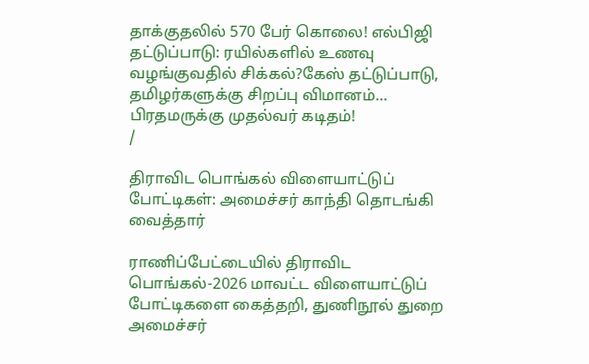தாக்குதலில் 570 பேர் கொலை! எல்பிஜி தட்டுப்பாடு: ரயில்களில் உணவு வழங்குவதில் சிக்கல்?கேஸ் தட்டுப்பாடு, தமிழர்களுக்கு சிறப்பு விமானம்... பிரதமருக்கு முதல்வர் கடிதம்!
/

திராவிட பொங்கல் விளையாட்டுப் போட்டிகள்: அமைச்சர் காந்தி தொடங்கி வைத்தார்

ராணிப்பேட்டையில் திராவிட பொங்கல்-2026 மாவட்ட விளையாட்டுப் போட்டிகளை கைத்தறி, துணிநூல் துறை அமைச்சர்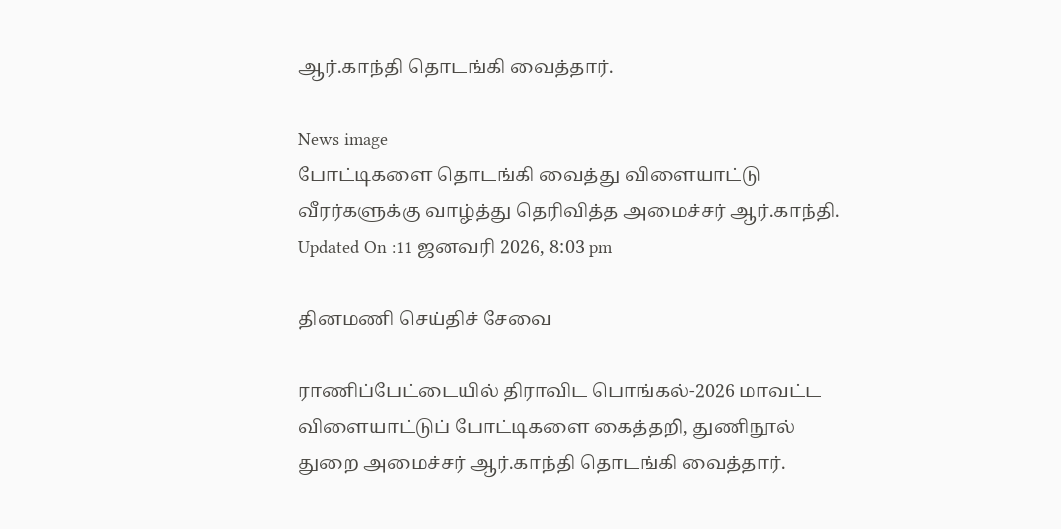ஆர்.காந்தி தொடங்கி வைத்தார்.

News image
போட்டிகளை தொடங்கி வைத்து விளையாட்டு வீரர்களுக்கு வாழ்த்து தெரிவித்த அமைச்சர் ஆர்.காந்தி.
Updated On :11 ஜனவரி 2026, 8:03 pm

தினமணி செய்திச் சேவை

ராணிப்பேட்டையில் திராவிட பொங்கல்-2026 மாவட்ட விளையாட்டுப் போட்டிகளை கைத்தறி, துணிநூல் துறை அமைச்சர் ஆர்.காந்தி தொடங்கி வைத்தார்.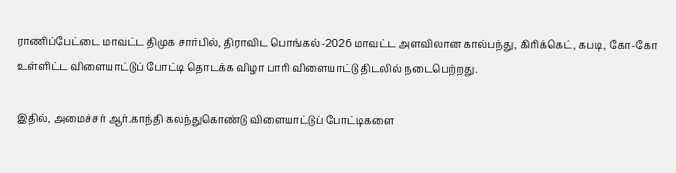ராணிப்பேட்டை மாவட்ட திமுக சார்பில், திராவிட பொங்கல்-2026 மாவட்ட அளவிலான கால்பந்து, கிரிக்கெட், கபடி, கோ-கோ உள்ளிட்ட விளையாட்டுப் போட்டி தொடக்க விழா பாரி விளையாட்டு திடலில் நடைபெற்றது.

இதில், அமைச்சர் ஆர்.காந்தி கலந்துகொண்டு விளையாட்டுப் போட்டிகளை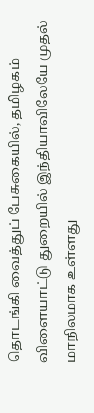தொடங்கி வைத்துப் பேசுகையில், தமிழகம் விளையாட்டு துறையில் இந்தியாவிலேயே முதல் மாநிலமாக உள்ளது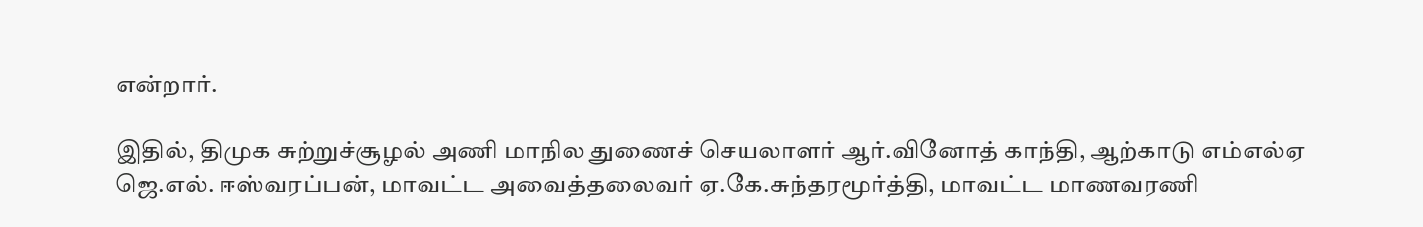என்றார்.

இதில், திமுக சுற்றுச்சூழல் அணி மாநில துணைச் செயலாளர் ஆர்.வினோத் காந்தி, ஆற்காடு எம்எல்ஏ ஜெ.எல். ஈஸ்வரப்பன், மாவட்ட அவைத்தலைவர் ஏ.கே.சுந்தரமூர்த்தி, மாவட்ட மாணவரணி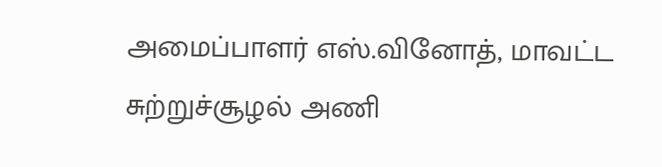அமைப்பாளர் எஸ்.வினோத், மாவட்ட சுற்றுச்சூழல் அணி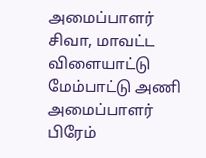அமைப்பாளர் சிவா, மாவட்ட விளையாட்டு மேம்பாட்டு அணி அமைப்பாளர் பிரேம்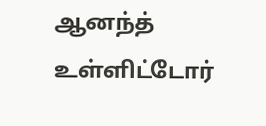ஆனந்த் உள்ளிட்டோர்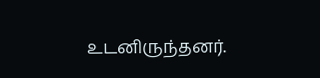உடனிருந்தனர்.